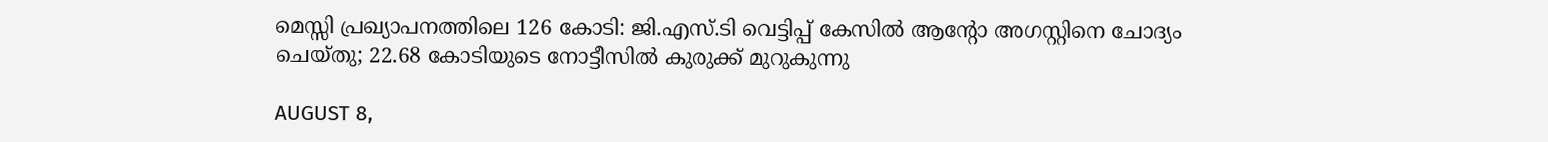മെസ്സി പ്രഖ്യാപനത്തിലെ 126 കോടി: ജി.എസ്.ടി വെട്ടിപ്പ് കേസില്‍ ആന്റോ അഗസ്റ്റിനെ ചോദ്യം ചെയ്തു; 22.68 കോടിയുടെ നോട്ടീസില്‍ കുരുക്ക് മുറുകുന്നു

AUGUST 8,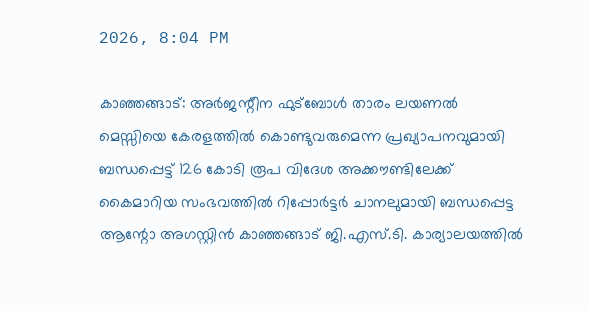2026, 8:04 PM

കാഞ്ഞങ്ങാട്: അര്‍ജന്റീന ഫുട്ബോള്‍ താരം ലയണല്‍ മെസ്സിയെ കേരളത്തില്‍ കൊണ്ടുവരുമെന്ന പ്രഖ്യാപനവുമായി ബന്ധപ്പെട്ട് 126 കോടി രൂപ വിദേശ അക്കൗണ്ടിലേക്ക് കൈമാറിയ സംഭവത്തില്‍ റിപ്പോര്‍ട്ടര്‍ ചാനലുമായി ബന്ധപ്പെട്ട ആന്റോ അഗസ്റ്റിന്‍ കാഞ്ഞങ്ങാട് ജി.എസ്.ടി. കാര്യാലയത്തില്‍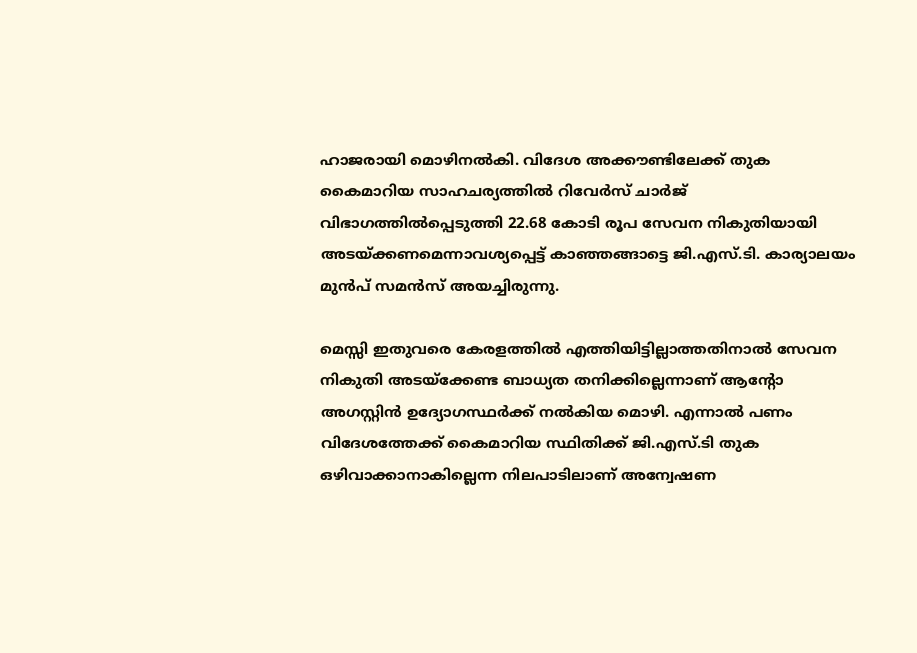ഹാജരായി മൊഴിനല്‍കി. വിദേശ അക്കൗണ്ടിലേക്ക് തുക കൈമാറിയ സാഹചര്യത്തില്‍ റിവേര്‍സ് ചാര്‍ജ് വിഭാഗത്തില്‍പ്പെടുത്തി 22.68 കോടി രൂപ സേവന നികുതിയായി അടയ്ക്കണമെന്നാവശ്യപ്പെട്ട് കാഞ്ഞങ്ങാട്ടെ ജി.എസ്.ടി. കാര്യാലയം മുന്‍പ് സമന്‍സ് അയച്ചിരുന്നു.

മെസ്സി ഇതുവരെ കേരളത്തില്‍ എത്തിയിട്ടില്ലാത്തതിനാല്‍ സേവന നികുതി അടയ്‌ക്കേണ്ട ബാധ്യത തനിക്കില്ലെന്നാണ് ആന്റോ അഗസ്റ്റിന്‍ ഉദ്യോഗസ്ഥര്‍ക്ക് നല്‍കിയ മൊഴി. എന്നാല്‍ പണം വിദേശത്തേക്ക് കൈമാറിയ സ്ഥിതിക്ക് ജി.എസ്.ടി തുക ഒഴിവാക്കാനാകില്ലെന്ന നിലപാടിലാണ് അന്വേഷണ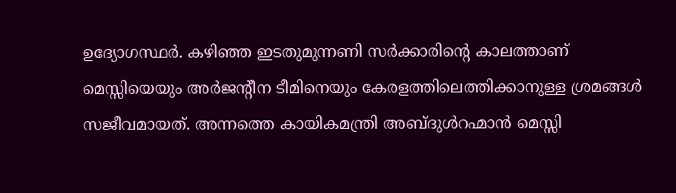ഉദ്യോഗസ്ഥര്‍. കഴിഞ്ഞ ഇടതുമുന്നണി സര്‍ക്കാരിന്റെ കാലത്താണ് മെസ്സിയെയും അര്‍ജന്റീന ടീമിനെയും കേരളത്തിലെത്തിക്കാനുള്ള ശ്രമങ്ങള്‍ സജീവമായത്. അന്നത്തെ കായികമന്ത്രി അബ്ദുള്‍റഹ്മാന്‍ മെസ്സി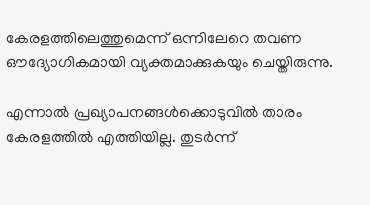കേരളത്തിലെത്തുമെന്ന് ഒന്നിലേറെ തവണ ഔദ്യോഗികമായി വ്യക്തമാക്കുകയും ചെയ്തിരുന്നു.

എന്നാല്‍ പ്രഖ്യാപനങ്ങള്‍ക്കൊടുവില്‍ താരം കേരളത്തില്‍ എത്തിയില്ല. തുടര്‍ന്ന്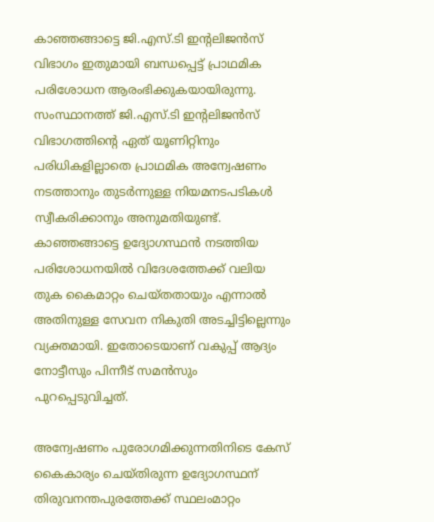കാഞ്ഞങ്ങാട്ടെ ജി.എസ്.ടി ഇന്റലിജന്‍സ് വിഭാഗം ഇതുമായി ബന്ധപ്പെട്ട് പ്രാഥമിക പരിശോധന ആരംഭിക്കുകയായിരുന്നു. സംസ്ഥാനത്ത് ജി.എസ്.ടി ഇന്റലിജന്‍സ് വിഭാഗത്തിന്റെ ഏത് യൂണിറ്റിനും പരിധികളില്ലാതെ പ്രാഥമിക അന്വേഷണം നടത്താനും തുടര്‍ന്നുള്ള നിയമനടപടികള്‍ സ്വീകരിക്കാനും അനുമതിയുണ്ട്. കാഞ്ഞങ്ങാട്ടെ ഉദ്യോഗസ്ഥന്‍ നടത്തിയ പരിശോധനയില്‍ വിദേശത്തേക്ക് വലിയ തുക കൈമാറ്റം ചെയ്തതായും എന്നാല്‍ അതിനുള്ള സേവന നികുതി അടച്ചിട്ടില്ലെന്നും വ്യക്തമായി. ഇതോടെയാണ് വകുപ്പ് ആദ്യം നോട്ടീസും പിന്നീട് സമന്‍സും പുറപ്പെടുവിച്ചത്.

അന്വേഷണം പുരോഗമിക്കുന്നതിനിടെ കേസ് കൈകാര്യം ചെയ്തിരുന്ന ഉദ്യോഗസ്ഥന് തിരുവനന്തപുരത്തേക്ക് സ്ഥലംമാറ്റം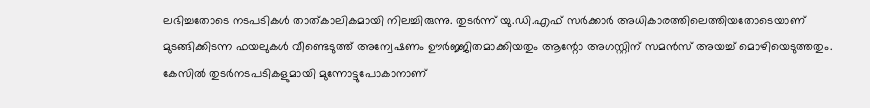ലഭിച്ചതോടെ നടപടികള്‍ താത്കാലികമായി നിലച്ചിരുന്നു. തുടര്‍ന്ന് യു.ഡി.എഫ് സര്‍ക്കാര്‍ അധികാരത്തിലെത്തിയതോടെയാണ് മുടങ്ങിക്കിടന്ന ഫയലുകള്‍ വീണ്ടെടുത്ത് അന്വേഷണം ഊര്‍ജ്ജിതമാക്കിയതും ആന്റോ അഗസ്റ്റിന് സമന്‍സ് അയച്ച് മൊഴിയെടുത്തതും. കേസില്‍ തുടര്‍നടപടികളുമായി മുന്നോട്ടുപോകാനാണ്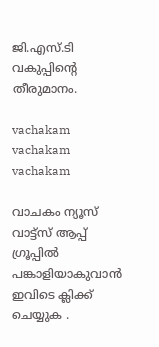ജി.എസ്.ടി വകുപ്പിന്റെ തീരുമാനം.

vachakam
vachakam
vachakam

വാചകം ന്യൂസ് വാട്ട്സ് ആപ്പ് ഗ്രൂപ്പിൽ പങ്കാളിയാകുവാൻ ഇവിടെ ക്ലിക്ക് ചെയ്യുക .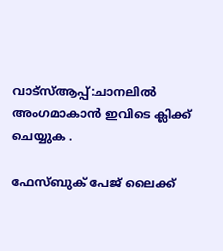വാട്സ്ആപ്പ്:ചാനലിൽ അംഗമാകാൻ ഇവിടെ ക്ലിക്ക് ചെയ്യുക .

ഫേസ്ബുക് പേജ് ലൈക്ക്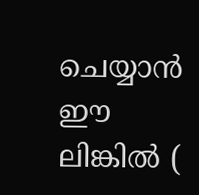ചെയ്യാൻ ഈ ലിങ്കിൽ (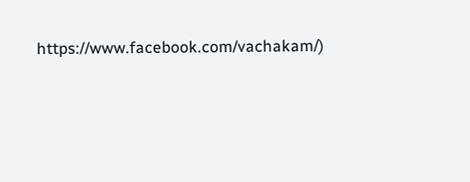https://www.facebook.com/vachakam/)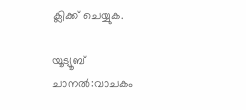ക്ലിക്ക് ചെയ്യുക.

യൂട്യൂബ് ചാനൽ:വാചകം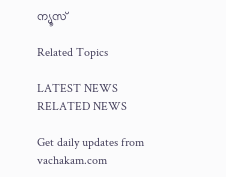ന്യൂസ്

Related Topics

LATEST NEWS
RELATED NEWS

Get daily updates from vachakam.com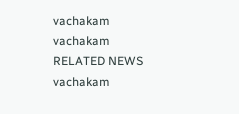vachakam
vachakam
RELATED NEWS
vachakam